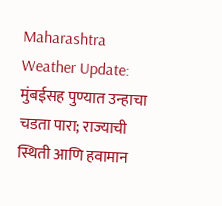Maharashtra Weather Update: मुंबईसह पुण्यात उन्हाचा चडता पारा; राज्याची स्थिती आणि हवामान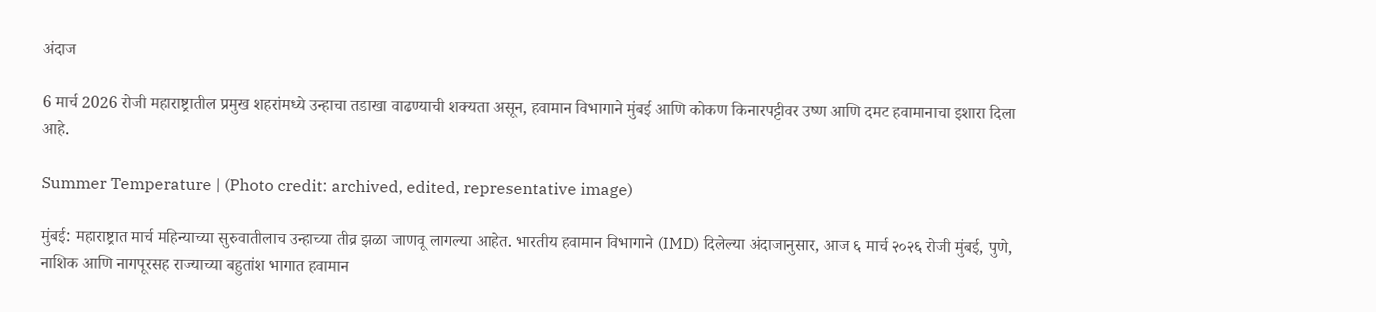अंदाज

6 मार्च 2026 रोजी महाराष्ट्रातील प्रमुख शहरांमध्ये उन्हाचा तडाखा वाढण्याची शक्यता असून, हवामान विभागाने मुंबई आणि कोकण किनारपट्टीवर उष्ण आणि दमट हवामानाचा इशारा दिला आहे.

Summer Temperature | (Photo credit: archived, edited, representative image)

मुंबई: महाराष्ट्रात मार्च महिन्याच्या सुरुवातीलाच उन्हाच्या तीव्र झळा जाणवू लागल्या आहेत. भारतीय हवामान विभागाने (IMD) दिलेल्या अंदाजानुसार, आज ६ मार्च २०२६ रोजी मुंबई, पुणे, नाशिक आणि नागपूरसह राज्याच्या बहुतांश भागात हवामान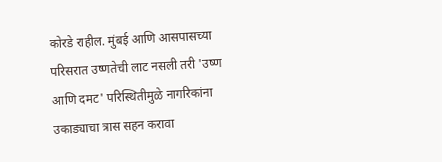कोरडे राहील. मुंबई आणि आसपासच्या परिसरात उष्णतेची लाट नसली तरी 'उष्ण आणि दमट' परिस्थितीमुळे नागरिकांना उकाड्याचा त्रास सहन करावा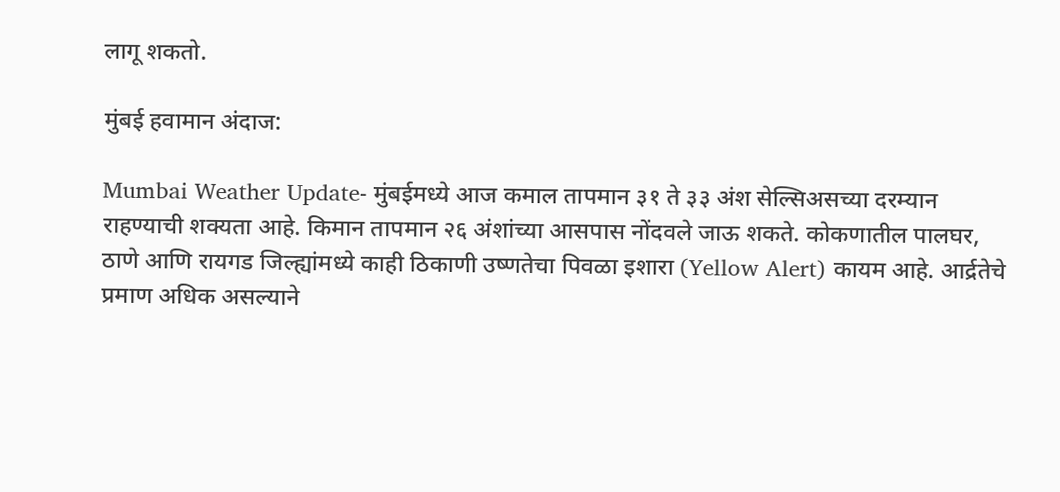लागू शकतो.

मुंबई हवामान अंदाज:

Mumbai Weather Update- मुंबईमध्ये आज कमाल तापमान ३१ ते ३३ अंश सेल्सिअसच्या दरम्यान राहण्याची शक्यता आहे. किमान तापमान २६ अंशांच्या आसपास नोंदवले जाऊ शकते. कोकणातील पालघर, ठाणे आणि रायगड जिल्ह्यांमध्ये काही ठिकाणी उष्णतेचा पिवळा इशारा (Yellow Alert) कायम आहे. आर्द्रतेचे प्रमाण अधिक असल्याने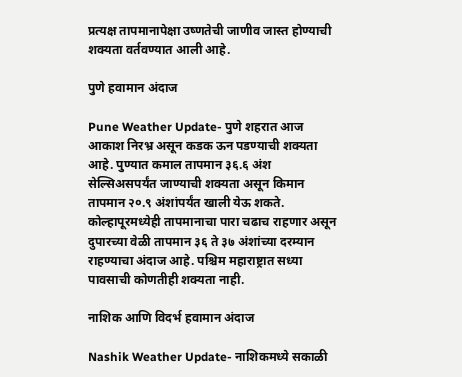प्रत्यक्ष तापमानापेक्षा उष्णतेची जाणीव जास्त होण्याची शक्यता वर्तवण्यात आली आहे.

पुणे हवामान अंदाज

Pune Weather Update- पुणे शहरात आज आकाश निरभ्र असून कडक ऊन पडण्याची शक्यता आहे. पुण्यात कमाल तापमान ३६.६ अंश सेल्सिअसपर्यंत जाण्याची शक्यता असून किमान तापमान २०.९ अंशांपर्यंत खाली येऊ शकते. कोल्हापूरमध्येही तापमानाचा पारा चढाच राहणार असून दुपारच्या वेळी तापमान ३६ ते ३७ अंशांच्या दरम्यान राहण्याचा अंदाज आहे. पश्चिम महाराष्ट्रात सध्या पावसाची कोणतीही शक्यता नाही.

नाशिक आणि विदर्भ हवामान अंदाज

Nashik Weather Update- नाशिकमध्ये सकाळी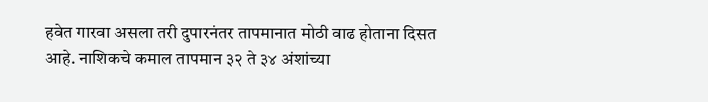हवेत गारवा असला तरी दुपारनंतर तापमानात मोठी वाढ होताना दिसत आहे. नाशिकचे कमाल तापमान ३२ ते ३४ अंशांच्या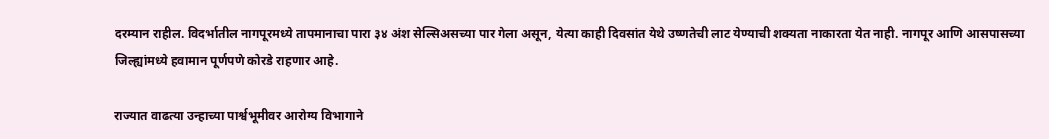दरम्यान राहील. विदर्भातील नागपूरमध्ये तापमानाचा पारा ३४ अंश सेल्सिअसच्या पार गेला असून, येत्या काही दिवसांत येथे उष्णतेची लाट येण्याची शक्यता नाकारता येत नाही. नागपूर आणि आसपासच्या जिल्ह्यांमध्ये हवामान पूर्णपणे कोरडे राहणार आहे.

राज्यात वाढत्या उन्हाच्या पार्श्वभूमीवर आरोग्य विभागाने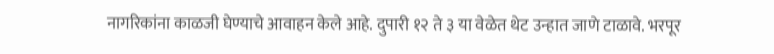नागरिकांना काळजी घेण्याचे आवाहन केले आहे. दुपारी १२ ते ३ या वेळेत थेट उन्हात जाणे टाळावे. भरपूर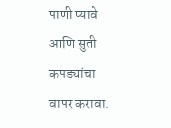पाणी प्यावे आणि सुती कपड्यांचा वापर करावा.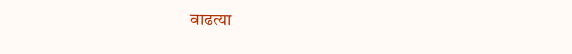वाढत्या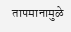तापमानामुळे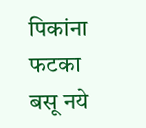पिकांना फटका बसू नये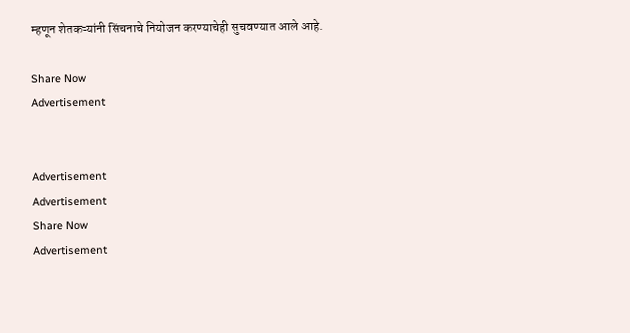म्हणून शेतकऱ्यांनी सिंचनाचे नियोजन करण्याचेही सुचवण्यात आले आहे.

Share Now
Advertisement


Advertisement
Advertisement
Share Now
Advertisement